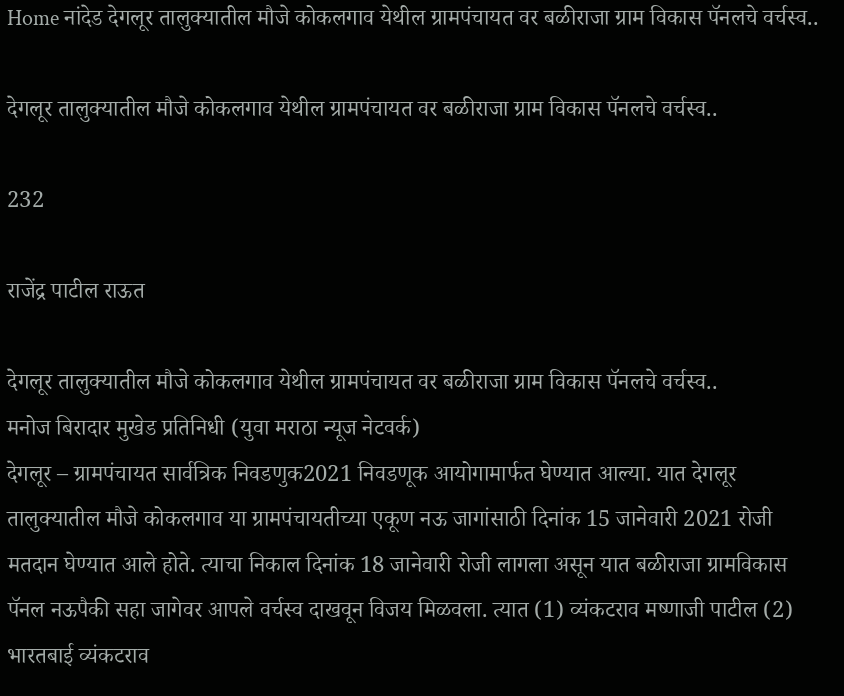Home नांदेड देगलूर तालुक्यातील मौजे कोकलगाव येथील ग्रामपंचायत वर बळीराजा ग्राम विकास पॅनलचे वर्चस्व..

देगलूर तालुक्यातील मौजे कोकलगाव येथील ग्रामपंचायत वर बळीराजा ग्राम विकास पॅनलचे वर्चस्व..

232

राजेंद्र पाटील राऊत

देगलूर तालुक्यातील मौजे कोकलगाव येथील ग्रामपंचायत वर बळीराजा ग्राम विकास पॅनलचे वर्चस्व..
मनोज बिरादार मुखेड प्रतिनिधी (युवा मराठा न्यूज नेटवर्क)
देगलूर – ग्रामपंचायत सार्वत्रिक निवडणुक2021 निवडणूक आयोगामार्फत घेण्यात आल्या. यात देगलूर तालुक्यातील मौजे कोकलगाव या ग्रामपंचायतीच्या एकूण नऊ जागांसाठी दिनांक 15 जानेवारी 2021 रोजी मतदान घेण्यात आले होते. त्याचा निकाल दिनांक 18 जानेवारी रोजी लागला असून यात बळीराजा ग्रामविकास पॅनल नऊपैकी सहा जागेवर आपले वर्चस्व दाखवून विजय मिळवला. त्यात (1) व्यंकटराव मष्‍णाजी पाटील (2) भारतबाई व्यंकटराव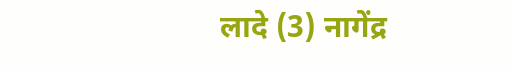लादे (3) नागेंद्र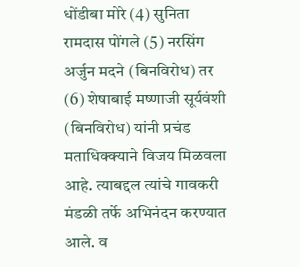धोंडीबा मोरे (4) सुनिता रामदास पोंगले (5) नरसिंग अर्जुन मदने (बिनविरोध) तर (6) शेषाबाई मष्‍णाजी सूर्यवंशी (बिनविरोध) यांनी प्रचंड मताधिक्क्याने विजय मिळवला आहे. त्याबद्दल त्यांचे गावकरी मंडळी तर्फे अभिनंदन करण्यात आले. व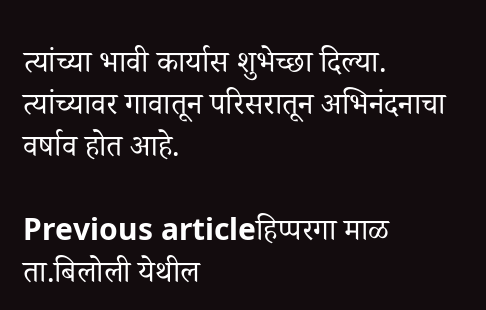त्यांच्या भावी कार्यास शुभेच्छा दिल्या. त्यांच्यावर गावातून परिसरातून अभिनंदनाचा वर्षाव होत आहे.

Previous articleहिप्परगा माळ ता.बिलोली येथील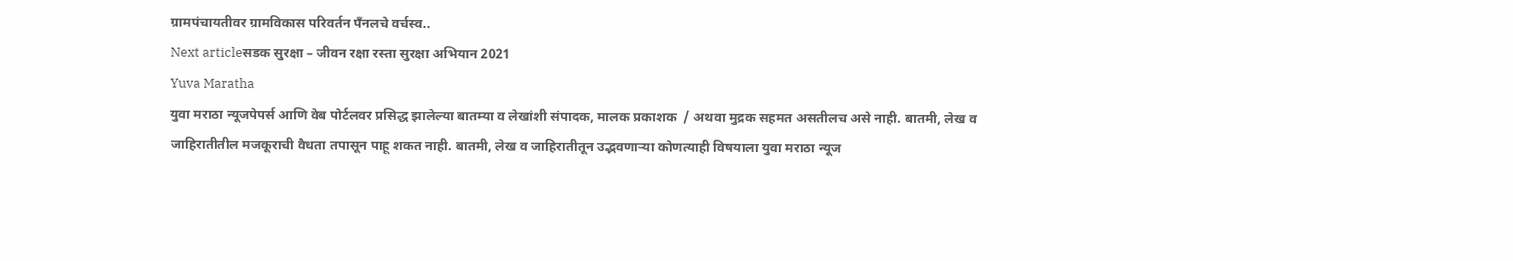ग्रामपंचायतीवर ग्रामविकास परिवर्तन पँनलचे वर्चस्व..
Next articleसडक सुरक्षा – जीवन रक्षा रस्ता सुरक्षा अभियान 2021
Yuva Maratha
युवा मराठा न्यूजपेपर्स आणि वेब पोर्टलवर प्रसिद्ध झालेल्या बातम्या व लेखांशी संपादक, मालक प्रकाशक  / अथवा मुद्रक सहमत असतीलच असे नाही. बातमी, लेख व जाहिरातीतील मजकूराची वैधता तपासून पाहू शकत नाही. बातमी, लेख व जाहिरातीतून उद्भवणाऱ्या कोणत्याही विषयाला युवा मराठा न्यूज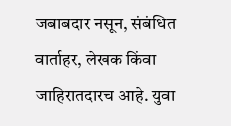जबाबदार नसून, संबंधित वार्ताहर, लेखक किंवा जाहिरातदारच आहे. युवा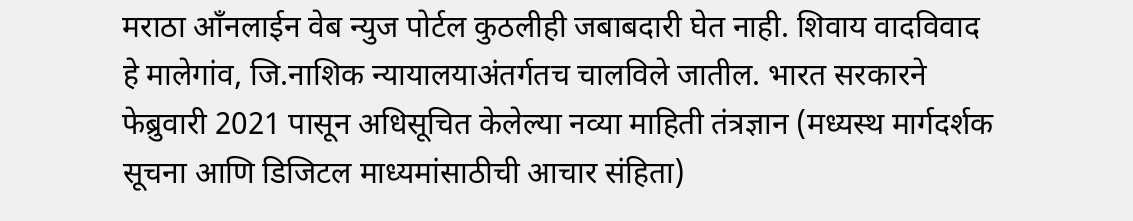मराठा आँनलाईन वेब न्युज पोर्टल कुठलीही जबाबदारी घेत नाही. शिवाय वादविवाद हे मालेगांव, जि.नाशिक न्यायालयाअंतर्गतच चालविले जातील. भारत सरकारने फेब्रुवारी 2021 पासून अधिसूचित केलेल्या नव्या माहिती तंत्रज्ञान (मध्यस्थ मार्गदर्शक सूचना आणि डिजिटल माध्यमांसाठीची आचार संहिता)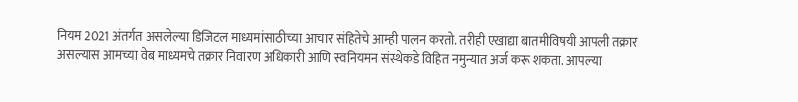नियम 2021 अंतर्गत असलेल्या डिजिटल माध्यमांसाठीच्या आचार संहितेचे आम्ही पालन करतो. तरीही एखाद्या बातमीविषयी आपली तक्रार असल्यास आमच्या वेब माध्यमचे तक्रार निवारण अधिकारी आणि स्वनियमन संस्थेकडे विहित नमुन्यात अर्ज करू शकता. आपल्या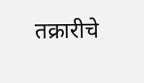तक्रारीचे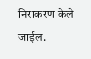निराकरण केले जाईल.